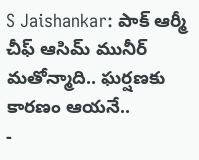S Jaishankar: పాక్ ఆర్మీ చీఫ్ ఆసిమ్ మునీర్ మతోన్మాది.. ఘర్షణకు కారణం ఆయనే..
-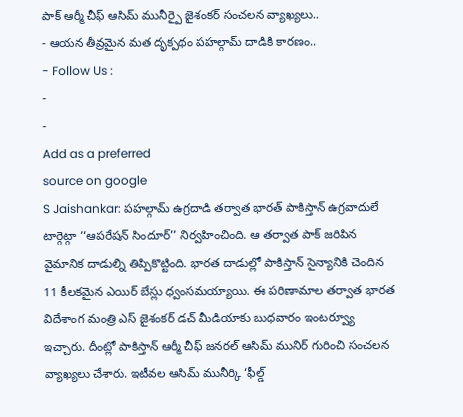పాక్ ఆర్మీ చీఫ్ ఆసిమ్ మునీర్పై జైశంకర్ సంచలన వ్యాఖ్యలు..
- ఆయన తీవ్రమైన మత దృక్పథం పహల్గామ్ దాడికి కారణం..
- Follow Us :
-
-
Add as a preferred
source on google
S Jaishankar: పహల్గామ్ ఉగ్రదాడి తర్వాత భారత్ పాకిస్తాన్ ఉగ్రవాదులే టార్గెట్గా ‘‘ఆపరేషన్ సిందూర్’’ నిర్వహించింది. ఆ తర్వాత పాక్ జరిపిన వైమానిక దాడుల్ని తిప్పికొట్టింది. భారత దాడుల్లో పాకిస్తాన్ సైన్యానికి చెందిన 11 కీలకమైన ఎయిర్ బేస్లు ధ్వంసమయ్యాయి. ఈ పరిణామాల తర్వాత భారత విదేశాంగ మంత్రి ఎస్ జైశంకర్ డచ్ మీడియాకు బుధవారం ఇంటర్వ్యూ ఇచ్చారు. దీంట్లో పాకిస్తాన్ ఆర్మీ చీఫ్ జనరల్ ఆసిమ్ మునిర్ గురించి సంచలన వ్యాఖ్యలు చేశారు. ఇటీవల ఆసిమ్ మునీర్కి ‘ఫీల్డ్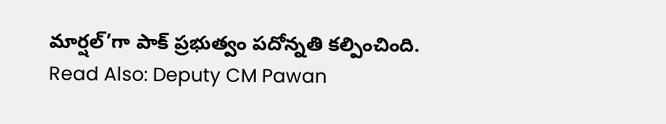మార్షల్’గా పాక్ ప్రభుత్వం పదోన్నతి కల్పించింది.
Read Also: Deputy CM Pawan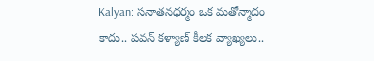Kalyan: సనాతనధర్మం ఒక మతోన్మాదం కాదు.. పవన్ కళ్యాణ్ కీలక వ్యాఖ్యలు..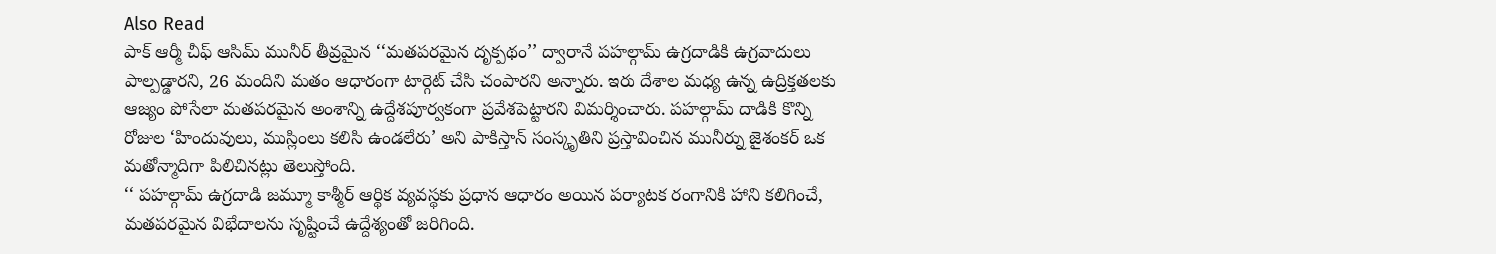Also Read
పాక్ ఆర్మీ చీఫ్ ఆసిమ్ మునీర్ తీవ్రమైన ‘‘మతపరమైన దృక్పథం’’ ద్వారానే పహల్గామ్ ఉగ్రదాడికి ఉగ్రవాదులు పాల్పడ్డారని, 26 మందిని మతం ఆధారంగా టార్గెట్ చేసి చంపారని అన్నారు. ఇరు దేశాల మధ్య ఉన్న ఉద్రిక్తతలకు ఆజ్యం పోసేలా మతపరమైన అంశాన్ని ఉద్దేశపూర్వకంగా ప్రవేశపెట్టారని విమర్శించారు. పహల్గామ్ దాడికి కొన్ని రోజుల ‘హిందువులు, ముస్లింలు కలిసి ఉండలేరు’ అని పాకిస్తాన్ సంస్కృతిని ప్రస్తావించిన మునీర్ను జైశంకర్ ఒక మతోన్మాదిగా పిలిచినట్లు తెలుస్తోంది.
‘‘ పహల్గామ్ ఉగ్రదాడి జమ్మూ కాశ్మీర్ ఆర్థిక వ్యవస్థకు ప్రధాన ఆధారం అయిన పర్యాటక రంగానికి హాని కలిగించే, మతపరమైన విభేదాలను సృష్టించే ఉద్దేశ్యంతో జరిగింది.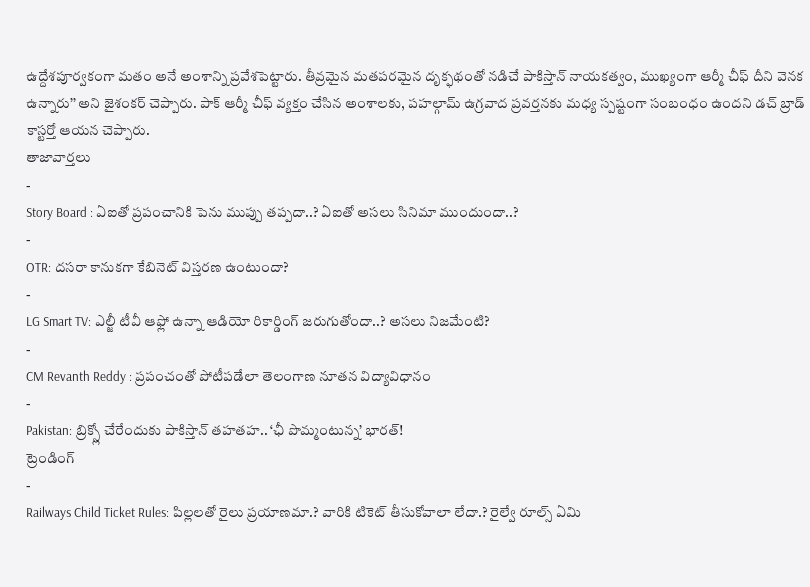ఉద్దేశపూర్వకంగా మతం అనే అంశాన్ని ప్రవేశపెట్టారు. తీవ్రమైన మతపరమైన దృక్ఫథంతో నడిచే పాకిస్తాన్ నాయకత్వం, ముఖ్యంగా ఆర్మీ చీఫ్ దీని వెనక ఉన్నారు’’ అని జైశంకర్ చెప్పారు. పాక్ ఆర్మీ చీఫ్ వ్యక్తం చేసిన అంశాలకు, పహల్గామ్ ఉగ్రవాద ప్రవర్తనకు మధ్య స్పష్టంగా సంబంధం ఉందని డచ్ బ్రాడ్ కాస్టర్తో ఆయన చెప్పారు.
తాజావార్తలు
-
Story Board : ఏఐతో ప్రపంచానికి పెను ముప్పు తప్పదా..? ఏఐతో అసలు సినిమా ముందుందా..?
-
OTR: దసరా కానుకగా కేబినెట్ విస్తరణ ఉంటుందా?
-
LG Smart TV: ఎల్జీ టీవీ ఆఫ్లో ఉన్నా ఆడియో రికార్డింగ్ జరుగుతోందా..? అసలు నిజమేంటి?
-
CM Revanth Reddy : ప్రపంచంతో పోటీపడేలా తెలంగాణ నూతన విద్యావిధానం
-
Pakistan: బ్రిక్స్లో చేరేందుకు పాకిస్తాన్ తహతహ.. ‘ఛీ పొమ్మంటున్న’ భారత్!
ట్రెండింగ్
-
Railways Child Ticket Rules: పిల్లలతో రైలు ప్రయాణమా.? వారికి టికెట్ తీసుకోవాలా లేదా.? రైల్వే రూల్స్ ఏమి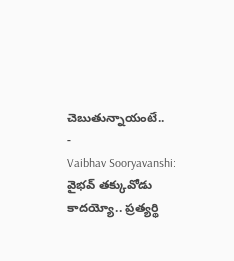చెబుతున్నాయంటే..
-
Vaibhav Sooryavanshi: వైభవ్ తక్కువోడు కాదయ్యో.. ప్రత్యర్థి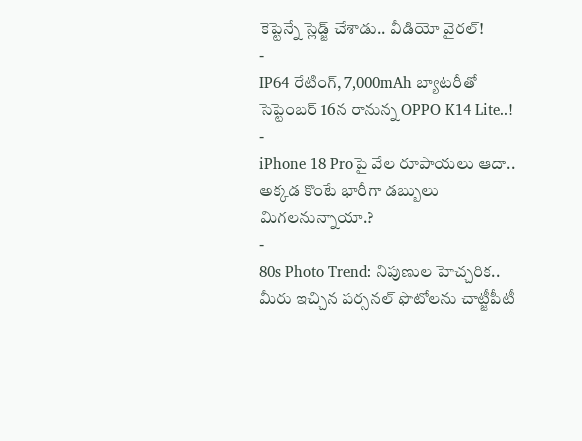కెప్టెన్నే స్లెడ్జ్ చేశాడు.. వీడియో వైరల్!
-
IP64 రేటింగ్, 7,000mAh బ్యాటరీతో సెప్టెంబర్ 16న రానున్న OPPO K14 Lite..!
-
iPhone 18 Proపై వేల రూపాయలు ఆదా.. అక్కడ కొంటే భారీగా డబ్బులు మిగలనున్నాయా.?
-
80s Photo Trend: నిపుణుల హెచ్చరిక.. మీరు ఇచ్చిన పర్సనల్ ఫొటోలను చాట్జీపీటీ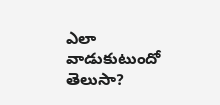ఎలా వాడుకుటుందో తెలుసా?